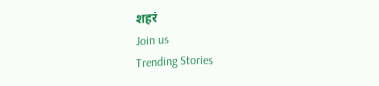शहरं
Join us
Trending Stories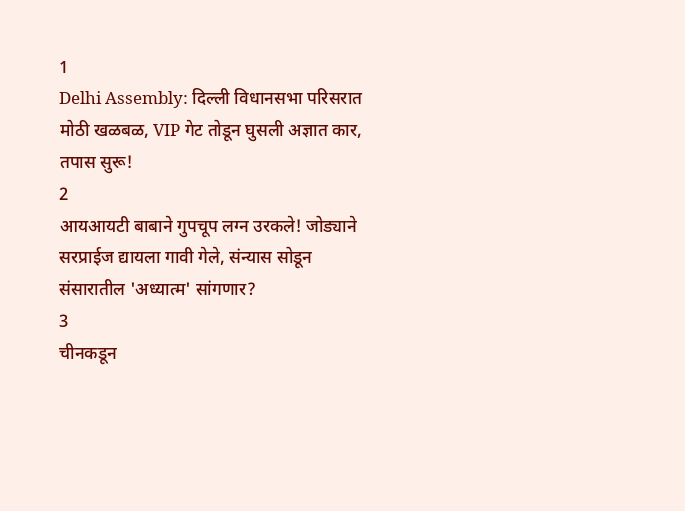1
Delhi Assembly: दिल्ली विधानसभा परिसरात मोठी खळबळ, VIP गेट तोडून घुसली अज्ञात कार, तपास सुरू!
2
आयआयटी बाबाने गुपचूप लग्न उरकले! जोड्याने सरप्राईज द्यायला गावी गेले, संन्यास सोडून संसारातील 'अध्यात्म' सांगणार?
3
चीनकडून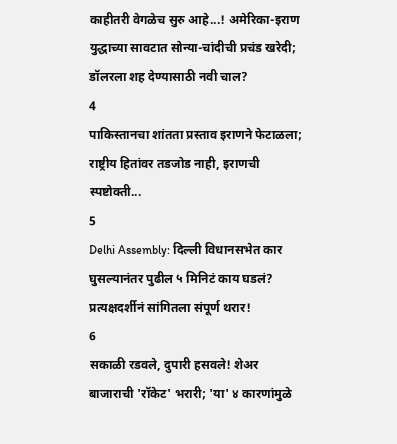काहीतरी वेगळेच सुरु आहे...! अमेरिका-इराण युद्धाच्या सावटात सोन्या-चांदीची प्रचंड खरेदी; डॉलरला शह देण्यासाठी नवी चाल?
4
पाकिस्तानचा शांतता प्रस्ताव इराणने फेटाळला; राष्ट्रीय हितांवर तडजोड नाही, इराणची स्पष्टोक्ती...
5
Delhi Assembly: दिल्ली विधानसभेत कार घुसल्यानंतर पुढील ५ मिनिटं काय घडलं? प्रत्यक्षदर्शीनं सांगितला संपूर्ण थरार!
6
सकाळी रडवले, दुपारी हसवले! शेअर बाजाराची 'रॉकेट' भरारी; 'या' ४ कारणांमुळे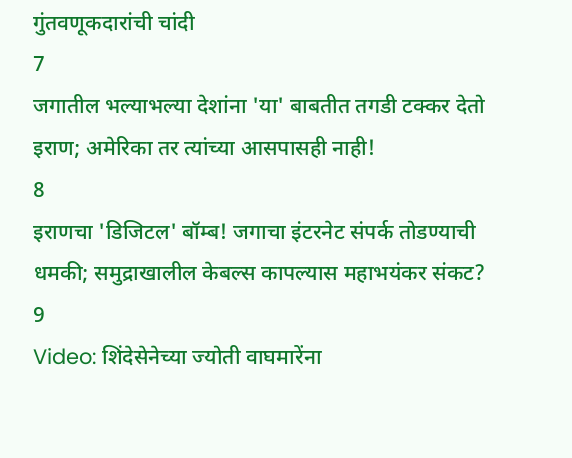गुंतवणूकदारांची चांदी
7
जगातील भल्याभल्या देशांना 'या' बाबतीत तगडी टक्कर देतो इराण; अमेरिका तर त्यांच्या आसपासही नाही!
8
इराणचा 'डिजिटल' बॉम्ब! जगाचा इंटरनेट संपर्क तोडण्याची धमकी; समुद्राखालील केबल्स कापल्यास महाभयंकर संकट?
9
Video: शिंदेसेनेच्या ज्योती वाघमारेंना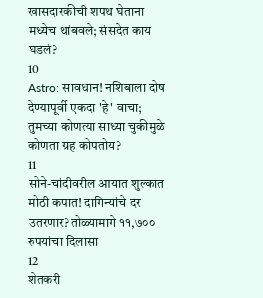खासदारकीची शपथ घेताना मध्येच थांबवले; संसदेत काय घडलं?
10
Astro: सावधान! नशिबाला दोष देण्यापूर्वी एकदा 'हे' वाचा; तुमच्या कोणत्या साध्या चुकीमुळे कोणता ग्रह कोपतोय?
11
सोने-चांदीवरील आयात शुल्कात मोठी कपात! दागिन्यांचे दर उतरणार? तोळ्यामागे ११,७०० रुपयांचा दिलासा
12
शेतकरी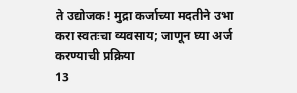ते उद्योजक! मुद्रा कर्जाच्या मदतीने उभा करा स्वतःचा व्यवसाय; जाणून घ्या अर्ज करण्याची प्रक्रिया
13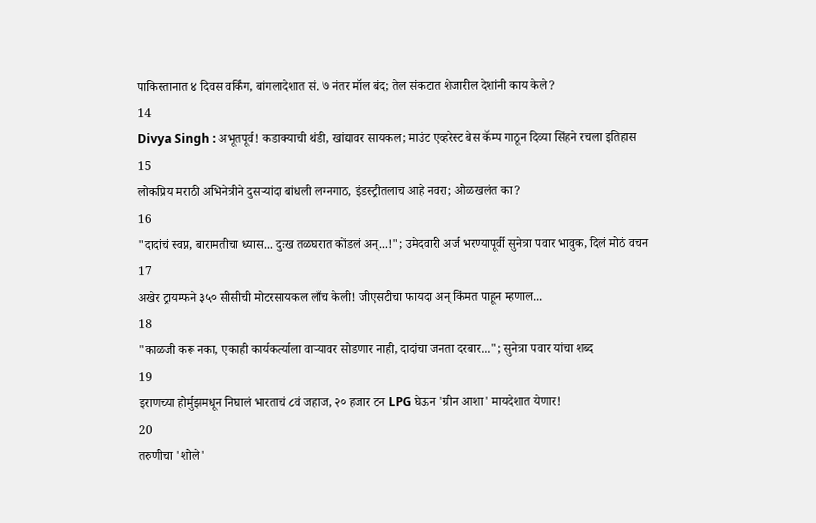पाकिस्तानात ४ दिवस वर्किंग, बांगलादेशात सं. ७ नंतर मॉल बंद; तेल संकटात शेजारील देशांनी काय केले?
14
Divya Singh : अभूतपूर्व! कडाक्याची थंडी, खांद्यावर सायकल; माउंट एव्हरेस्ट बेस कॅम्प गाठून दिव्या सिंहने रचला इतिहास
15
लोकप्रिय मराठी अभिनेत्रीने दुसऱ्यांदा बांधली लग्नगाठ, इंडस्ट्रीतलाच आहे नवरा; ओळखलंत का?
16
"दादांचं स्वप्न, बारामतीचा ध्यास... दुःख तळघरात कोंडलं अन्...!"; उमेदवारी अर्ज भरण्यापूर्वी सुनेत्रा पवार भावुक, दिलं मोठं वचन
17
अखेर ट्रायम्फने ३५० सीसीची मोटरसायकल लाँच केली! जीएसटीचा फायदा अन् किंमत पाहून म्हणाल...
18
"काळजी करू नका, एकाही कार्यकर्त्याला वाऱ्यावर सोडणार नाही, दादांचा जनता दरबार..."; सुनेत्रा पवार यांचा शब्द
19
इराणच्या होर्मुझमधून निघालं भारताचं ८वं जहाज, २० हजार टन LPG घेऊन 'ग्रीन आशा' मायदेशात येणार!
20
तरुणीचा 'शोले'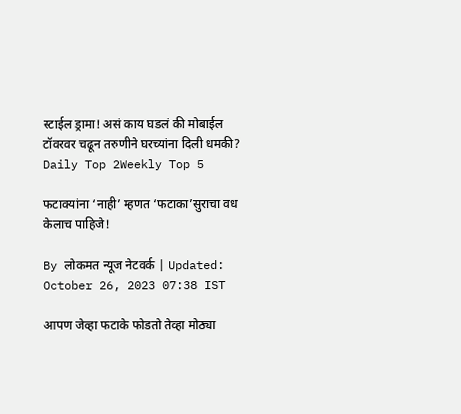स्टाईल ड्रामा! असं काय घडलं की मोबाईल टॉवरवर चढून तरुणीने घरच्यांना दिली धमकी?
Daily Top 2Weekly Top 5

फटाक्यांना ‘नाही’ म्हणत ‘फटाका’सुराचा वध केलाच पाहिजे!

By लोकमत न्यूज नेटवर्क | Updated: October 26, 2023 07:38 IST

आपण जेव्हा फटाके फोडतो तेव्हा मोठ्या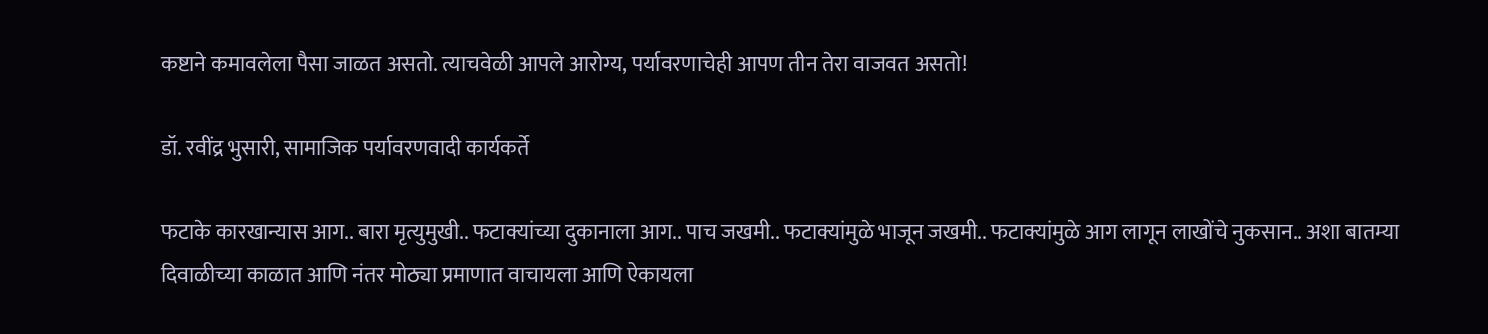कष्टाने कमावलेला पैसा जाळत असतो. त्याचवेळी आपले आरोग्य, पर्यावरणाचेही आपण तीन तेरा वाजवत असतो!

डॉ. रवींद्र भुसारी, सामाजिक पर्यावरणवादी कार्यकर्ते

फटाके कारखान्यास आग.. बारा मृत्युमुखी.. फटाक्यांच्या दुकानाला आग.. पाच जखमी.. फटाक्यांमुळे भाजून जखमी.. फटाक्यांमुळे आग लागून लाखोंचे नुकसान.. अशा बातम्या दिवाळीच्या काळात आणि नंतर मोठ्या प्रमाणात वाचायला आणि ऐकायला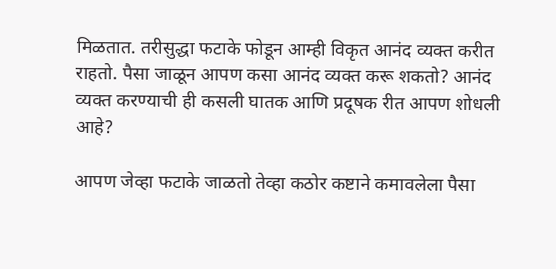मिळतात. तरीसुद्धा फटाके फोडून आम्ही विकृत आनंद व्यक्त करीत राहतो. पैसा जाळून आपण कसा आनंद व्यक्त करू शकतो? आनंद व्यक्त करण्याची ही कसली घातक आणि प्रदूषक रीत आपण शोधली आहे?

आपण जेव्हा फटाके जाळतो तेव्हा कठोर कष्टाने कमावलेला पैसा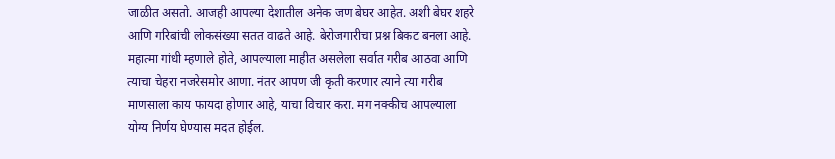जाळीत असतो. आजही आपल्या देशातील अनेक जण बेघर आहेत. अशी बेघर शहरे आणि गरिबांची लोकसंख्या सतत वाढते आहे. बेरोजगारीचा प्रश्न बिकट बनला आहे. महात्मा गांधी म्हणाले होते, आपल्याला माहीत असलेला सर्वात गरीब आठवा आणि त्याचा चेहरा नजरेसमोर आणा. नंतर आपण जी कृती करणार त्याने त्या गरीब माणसाला काय फायदा होणार आहे, याचा विचार करा. मग नक्कीच आपल्याला योग्य निर्णय घेण्यास मदत होईल.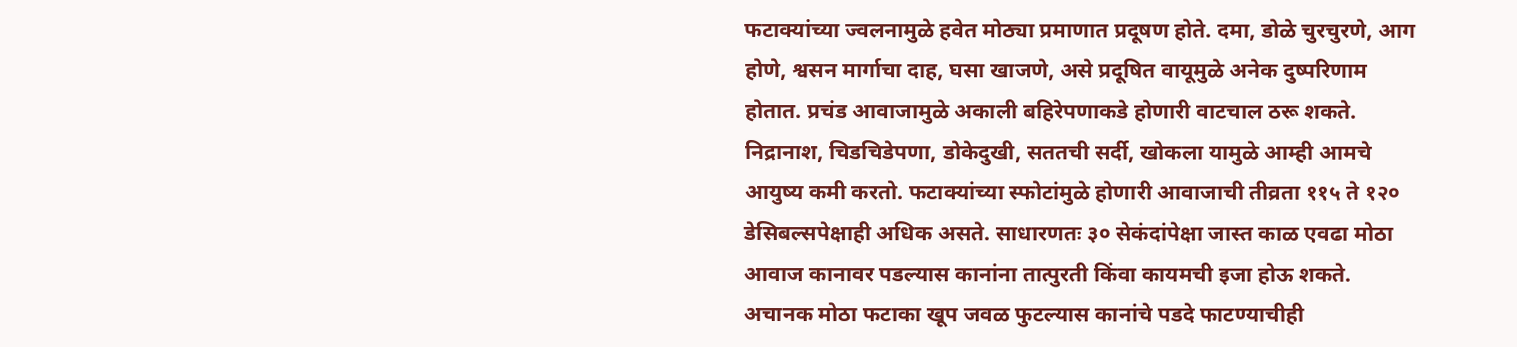फटाक्यांच्या ज्वलनामुळे हवेत मोठ्या प्रमाणात प्रदूषण होते. दमा, डोळे चुरचुरणे, आग होणे, श्वसन मार्गाचा दाह, घसा खाजणे, असे प्रदूषित वायूमुळे अनेक दुष्परिणाम होतात. प्रचंड आवाजामुळे अकाली बहिरेपणाकडे होणारी वाटचाल ठरू शकते. निद्रानाश, चिडचिडेपणा, डोकेदुखी, सततची सर्दी, खोकला यामुळे आम्ही आमचे आयुष्य कमी करतो. फटाक्यांच्या स्फोटांमुळे होणारी आवाजाची तीव्रता ११५ ते १२० डेसिबल्सपेक्षाही अधिक असते. साधारणतः ३० सेकंदांपेक्षा जास्त काळ एवढा मोठा आवाज कानावर पडल्यास कानांना तात्पुरती किंवा कायमची इजा होऊ शकते. अचानक मोठा फटाका खूप जवळ फुटल्यास कानांचे पडदे फाटण्याचीही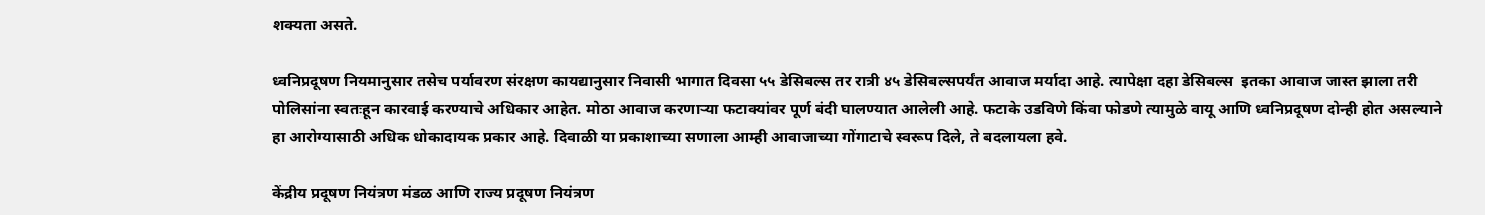शक्यता असते.

ध्वनिप्रदूषण नियमानुसार तसेच पर्यावरण संरक्षण कायद्यानुसार निवासी भागात दिवसा ५५ डेसिबल्स तर रात्री ४५ डेसिबल्सपर्यंत आवाज मर्यादा आहे. त्यापेक्षा दहा डेसिबल्स  इतका आवाज जास्त झाला तरी पोलिसांना स्वतःहून कारवाई करण्याचे अधिकार आहेत. मोठा आवाज करणाऱ्या फटाक्यांवर पूर्ण बंदी घालण्यात आलेली आहे. फटाके उडविणे किंवा फोडणे त्यामुळे वायू आणि ध्वनिप्रदूषण दोन्ही होत असल्याने हा आरोग्यासाठी अधिक धोकादायक प्रकार आहे. दिवाळी या प्रकाशाच्या सणाला आम्ही आवाजाच्या गोंगाटाचे स्वरूप दिले, ते बदलायला हवे.

केंद्रीय प्रदूषण नियंत्रण मंडळ आणि राज्य प्रदूषण नियंत्रण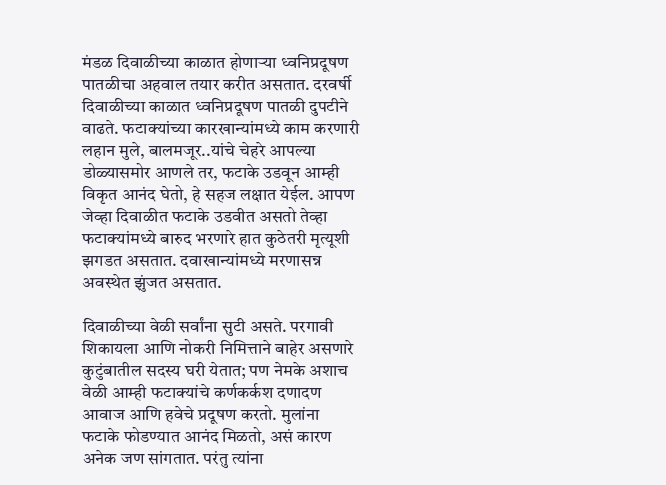मंडळ दिवाळीच्या काळात होणाऱ्या ध्वनिप्रदूषण पातळीचा अहवाल तयार करीत असतात. दरवर्षी दिवाळीच्या काळात ध्वनिप्रदूषण पातळी दुपटीने वाढते. फटाक्यांच्या कारखान्यांमध्ये काम करणारी लहान मुले, बालमजूर..यांचे चेहरे आपल्या डोळ्यासमोर आणले तर, फटाके उडवून आम्ही विकृत आनंद घेतो, हे सहज लक्षात येईल. आपण जेव्हा दिवाळीत फटाके उडवीत असतो तेव्हा फटाक्यांमध्ये बारुद भरणारे हात कुठेतरी मृत्यूशी झगडत असतात. दवाखान्यांमध्ये मरणासन्न अवस्थेत झुंजत असतात.

दिवाळीच्या वेळी सर्वांना सुटी असते. परगावी शिकायला आणि नोकरी निमित्ताने बाहेर असणारे कुटुंबातील सदस्य घरी येतात; पण नेमके अशाच वेळी आम्ही फटाक्यांचे कर्णकर्कश दणादण आवाज आणि हवेचे प्रदूषण करतो. मुलांना फटाके फोडण्यात आनंद मिळतो, असं कारण अनेक जण सांगतात. परंतु त्यांना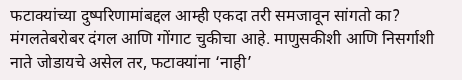फटाक्यांच्या दुष्परिणामांबद्दल आम्ही एकदा तरी समजावून सांगतो का? मंगलतेबरोबर दंगल आणि गोंगाट चुकीचा आहे. माणुसकीशी आणि निसर्गाशी नाते जोडायचे असेल तर, फटाक्यांना ‘नाही’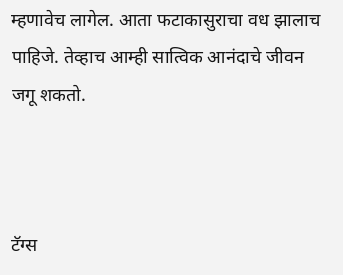म्हणावेच लागेल. आता फटाकासुराचा वध झालाच पाहिजे. तेव्हाच आम्ही सात्विक आनंदाचे जीवन जगू शकतो.



टॅग्स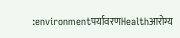:environmentपर्यावरणHealthआरोग्य